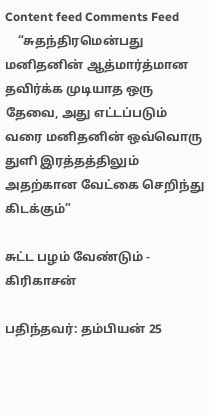Content feed Comments Feed
    “சுதந்திரமென்பது மனிதனின் ஆத்மார்த்மான தவிர்க்க முடியாத ஒரு தேவை, அது எட்டப்படும் வரை மனிதனின் ஒவ்வொரு துளி இரத்தத்திலும் அதற்கான வேட்கை செறிந்து கிடக்கும்”

சுட்ட பழம் வேண்டும் - கிரிகாசன்

பதிந்தவர்: தம்பியன் 25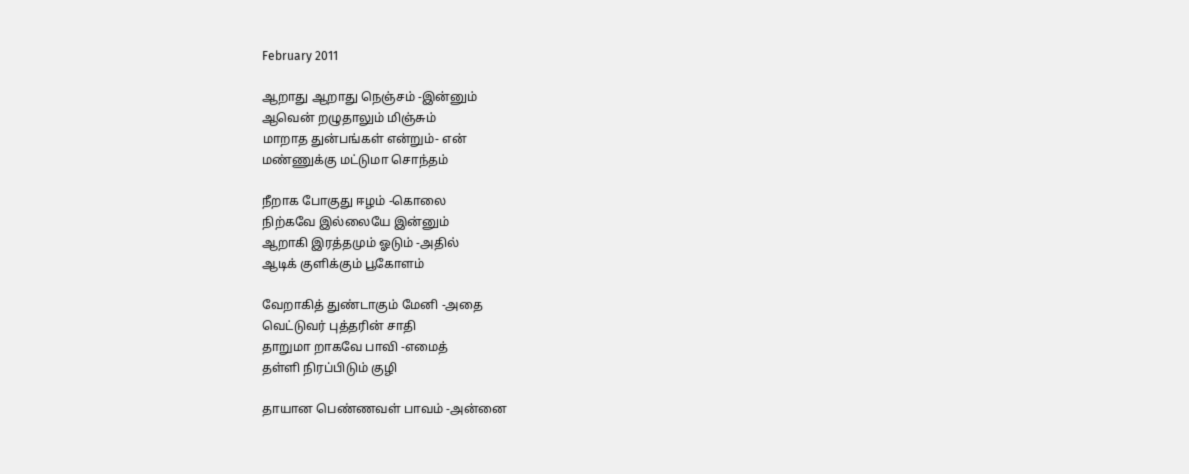February 2011

ஆறாது ஆறாது நெஞ்சம் -இன்னும்
ஆவென் றழுதாலும் மிஞ்சும்
மாறாத துன்பங்கள் என்றும்- என்
மண்ணுக்கு மட்டுமா சொந்தம்

நீறாக போகுது ஈழம் -கொலை
நிற்கவே இல்லையே இன்னும்
ஆறாகி இரத்தமும் ஓடும் -அதில்
ஆடிக் குளிக்கும் பூகோளம்

வேறாகித் துண்டாகும் மேனி -அதை
வெட்டுவர் புத்தரின் சாதி
தாறுமா றாகவே பாவி -எமைத்
தள்ளி நிரப்பிடும் குழி

தாயான பெண்ணவள் பாவம் -அன்னை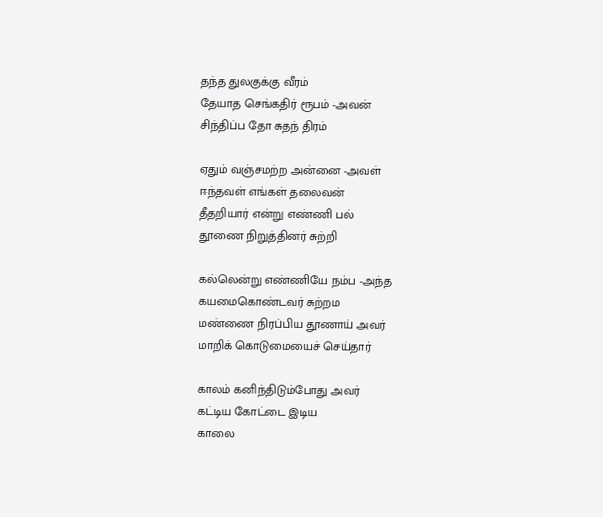தந்த துலகுக்கு வீரம்
தேயாத செங்கதிர் ரூபம் -அவன்
சிந்திப்ப தோ சுதந் திரம்

ஏதும் வஞ்சமற்ற அன்னை -அவள்
ஈந்தவள் எங்கள் தலைவன்
தீதறியார் என்று எண்ணி பல்
தூணை நிறுத்தினர் சுற்றி

கல்லென்று எண்ணியே நம்ப -அந்த
கயமைகொண்டவர் சுற்றம
மண்ணை நிரப்பிய தூணாய் அவர்
மாறிக் கொடுமையைச் செய்தார்

காலம் கனிந்திடும்போது அவர்
கட்டிய கோட்டை இடிய
காலை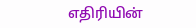எதிரியின்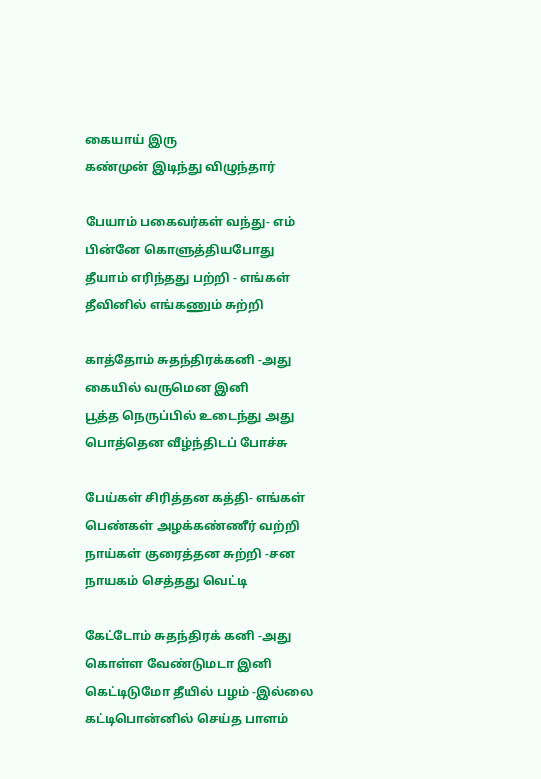கையாய் இரு
கண்முன் இடிந்து விழுந்தார்

பேயாம் பகைவர்கள் வந்து- எம்
பின்னே கொளுத்தியபோது
தீயாம் எரிந்தது பற்றி - எங்கள்
தீவினில் எங்கணும் சுற்றி

காத்தோம் சுதந்திரக்கனி -அது
கையில் வருமென இனி
பூத்த நெருப்பில் உடைந்து அது
பொத்தென வீழ்ந்திடப் போச்சு

பேய்கள் சிரித்தன கத்தி- எங்கள்
பெண்கள் அழக்கண்ணீர் வற்றி
நாய்கள் குரைத்தன சுற்றி -சன
நாயகம் செத்தது வெட்டி

கேட்டோம் சுதந்திரக் கனி -அது
கொள்ள வேண்டுமடா இனி
கெட்டிடுமோ தீயில் பழம் -இல்லை
கட்டிபொன்னில் செய்த பாளம்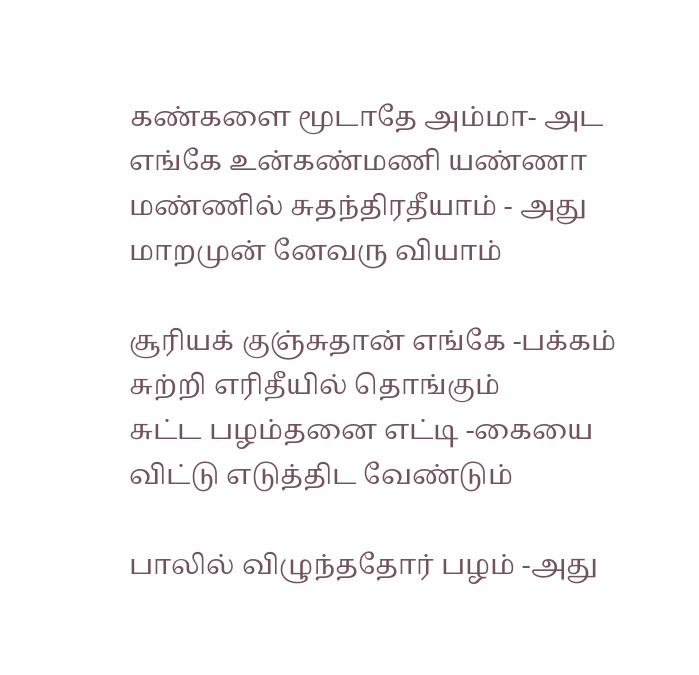கண்களை மூடாதே அம்மா- அட
எங்கே உன்கண்மணி யண்ணா
மண்ணில் சுதந்திரதீயாம் - அது
மாறமுன் னேவரு வியாம்

சூரியக் குஞ்சுதான் எங்கே -பக்கம்
சுற்றி எரிதீயில் தொங்கும்
சுட்ட பழம்தனை எட்டி -கையை
விட்டு எடுத்திட வேண்டும்

பாலில் விழுந்ததோர் பழம் -அது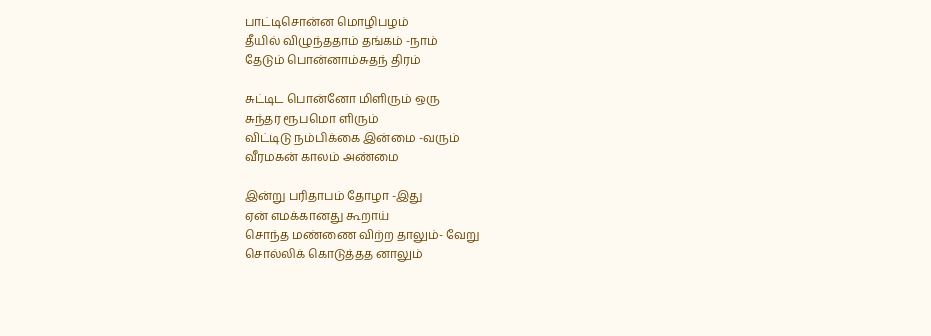பாட்டிசொன்ன மொழிபழம்
தீயில் விழுந்ததாம் தங்கம் -நாம்
தேடும் பொன்னாம்சுதந் திரம்

சுட்டிட பொன்னோ மிளிரும் ஒரு
சுந்தர ரூபமொ ளிரும்
விட்டிடு நம்பிக்கை இன்மை -வரும்
வீரமகன் காலம் அண்மை

இன்று பரிதாபம் தோழா -இது
ஏன் எமக்கானது கூறாய்
சொந்த மண்ணை விற்ற தாலும்- வேறு
சொல்லிக் கொடுத்தத னாலும்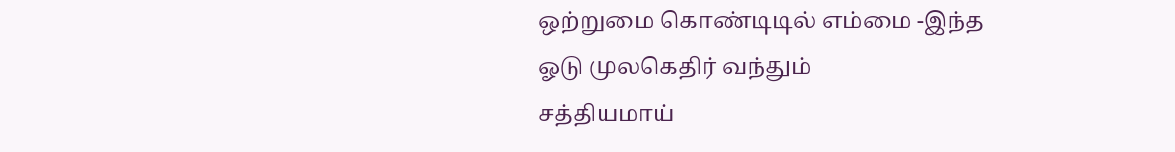ஒற்றுமை கொண்டிடில் எம்மை -இந்த
ஓடு முலகெதிர் வந்தும்
சத்தியமாய்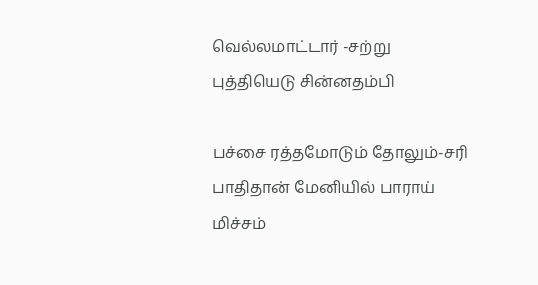வெல்லமாட்டார் -சற்று
புத்தியெடு சின்னதம்பி

பச்சை ரத்தமோடும் தோலும்-சரி
பாதிதான் மேனியில் பாராய்
மிச்சம்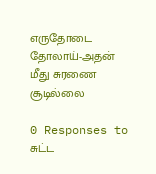எருதோடை தோலாய்-அதன்
மீது சுரணை சூடில்லை

0 Responses to சுட்ட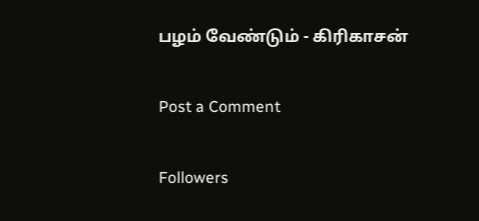பழம் வேண்டும் - கிரிகாசன்

Post a Comment

Followers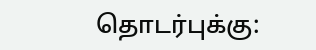தொடர்புக்கு: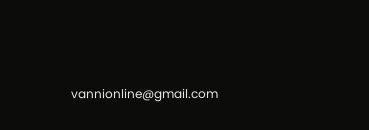vannionline@gmail.com